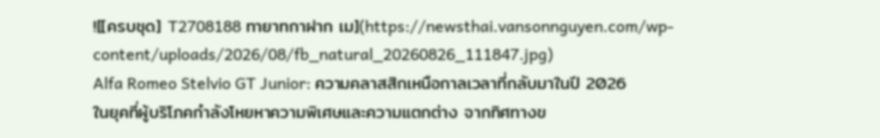![[ครบชุด] T2708188 ทายาทกาฝาก เม](https://newsthai.vansonnguyen.com/wp-content/uploads/2026/08/fb_natural_20260826_111847.jpg)
Alfa Romeo Stelvio GT Junior: ความคลาสสิกเหนือกาลเวลาที่กลับมาในปี 2026
ในยุคที่ผู้บริโภคกำลังโหยหาความพิเศษและความแตกต่าง จากทิศทางข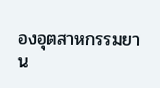องอุตสาหกรรมยาน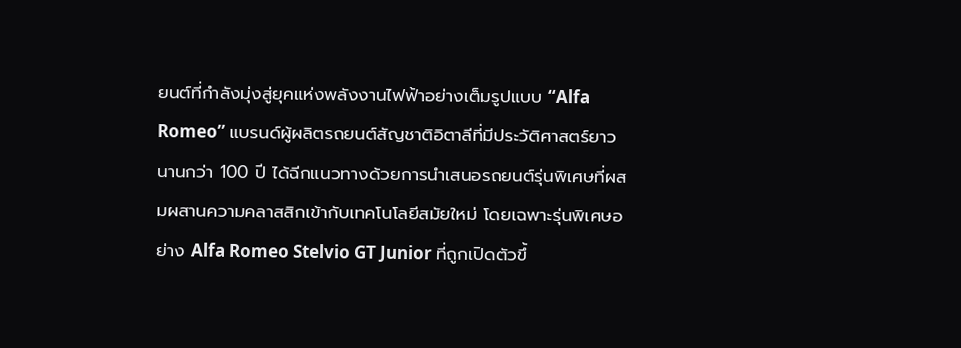ยนต์ที่กำลังมุ่งสู่ยุคแห่งพลังงานไฟฟ้าอย่างเต็มรูปแบบ “Alfa Romeo” แบรนด์ผู้ผลิตรถยนต์สัญชาติอิตาลีที่มีประวัติศาสตร์ยาวนานกว่า 100 ปี ได้ฉีกแนวทางด้วยการนำเสนอรถยนต์รุ่นพิเศษที่ผสมผสานความคลาสสิกเข้ากับเทคโนโลยีสมัยใหม่ โดยเฉพาะรุ่นพิเศษอย่าง Alfa Romeo Stelvio GT Junior ที่ถูกเปิดตัวขึ้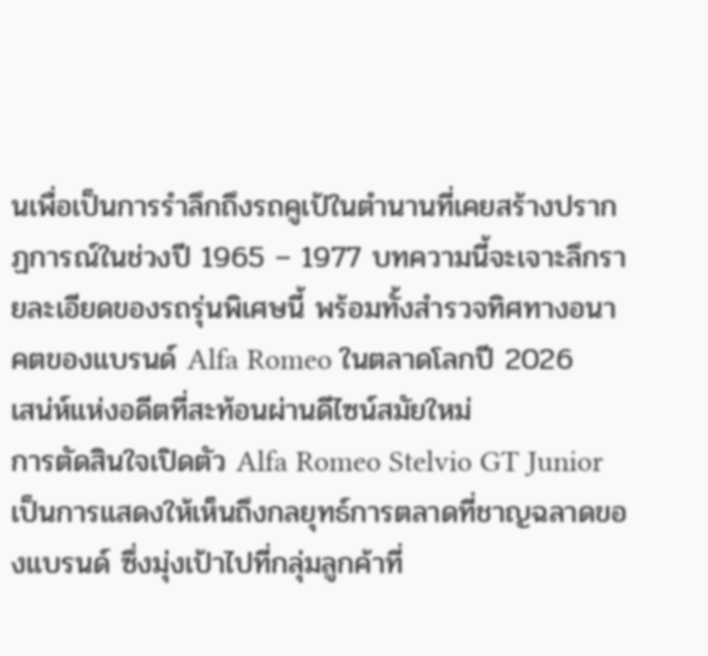นเพื่อเป็นการรำลึกถึงรถคูเป้ในตำนานที่เคยสร้างปรากฏการณ์ในช่วงปี 1965 – 1977 บทความนี้จะเจาะลึกรายละเอียดของรถรุ่นพิเศษนี้ พร้อมทั้งสำรวจทิศทางอนาคตของแบรนด์ Alfa Romeo ในตลาดโลกปี 2026
เสน่ห์แห่งอดีตที่สะท้อนผ่านดีไซน์สมัยใหม่
การตัดสินใจเปิดตัว Alfa Romeo Stelvio GT Junior เป็นการแสดงให้เห็นถึงกลยุทธ์การตลาดที่ชาญฉลาดของแบรนด์ ซึ่งมุ่งเป้าไปที่กลุ่มลูกค้าที่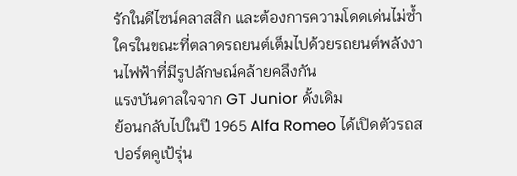รักในดีไซน์คลาสสิก และต้องการความโดดเด่นไม่ซ้ำใครในขณะที่ตลาดรถยนต์เต็มไปด้วยรถยนต์พลังงานไฟฟ้าที่มีรูปลักษณ์คล้ายคลึงกัน
แรงบันดาลใจจาก GT Junior ดั้งเดิม
ย้อนกลับไปในปี 1965 Alfa Romeo ได้เปิดตัวรถสปอร์ตคูเป้รุ่น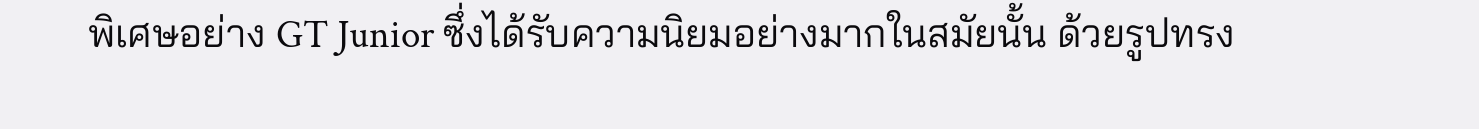พิเศษอย่าง GT Junior ซึ่งได้รับความนิยมอย่างมากในสมัยนั้น ด้วยรูปทรง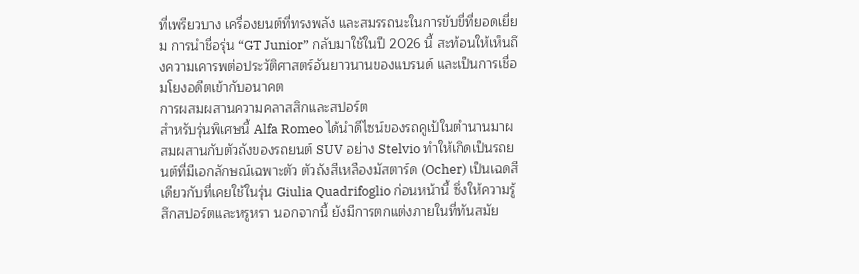ที่เพรียวบาง เครื่องยนต์ที่ทรงพลัง และสมรรถนะในการขับขี่ที่ยอดเยี่ยม การนำชื่อรุ่น “GT Junior” กลับมาใช้ในปี 2026 นี้ สะท้อนให้เห็นถึงความเคารพต่อประวัติศาสตร์อันยาวนานของแบรนด์ และเป็นการเชื่อมโยงอดีตเข้ากับอนาคต
การผสมผสานความคลาสสิกและสปอร์ต
สำหรับรุ่นพิเศษนี้ Alfa Romeo ได้นำดีไซน์ของรถคูเป้ในตำนานมาผสมผสานกับตัวถังของรถยนต์ SUV อย่าง Stelvio ทำให้เกิดเป็นรถยนต์ที่มีเอกลักษณ์เฉพาะตัว ตัวถังสีเหลืองมัสตาร์ด (Ocher) เป็นเฉดสีเดียวกับที่เคยใช้ในรุ่น Giulia Quadrifoglio ก่อนหน้านี้ ซึ่งให้ความรู้สึกสปอร์ตและหรูหรา นอกจากนี้ ยังมีการตกแต่งภายในที่ทันสมัย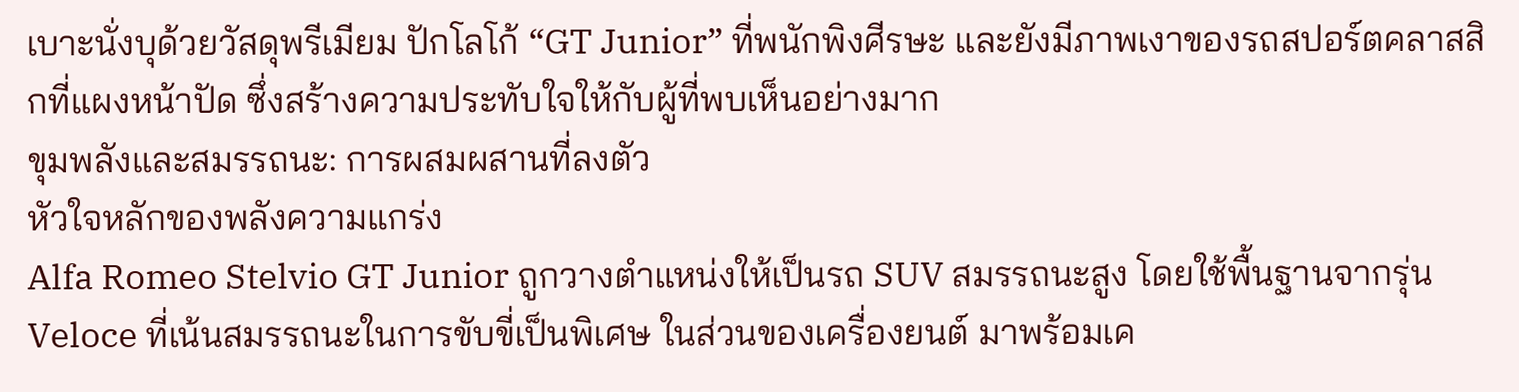เบาะนั่งบุด้วยวัสดุพรีเมียม ปักโลโก้ “GT Junior” ที่พนักพิงศีรษะ และยังมีภาพเงาของรถสปอร์ตคลาสสิกที่แผงหน้าปัด ซึ่งสร้างความประทับใจให้กับผู้ที่พบเห็นอย่างมาก
ขุมพลังและสมรรถนะ: การผสมผสานที่ลงตัว
หัวใจหลักของพลังความแกร่ง
Alfa Romeo Stelvio GT Junior ถูกวางตำแหน่งให้เป็นรถ SUV สมรรถนะสูง โดยใช้พื้นฐานจากรุ่น Veloce ที่เน้นสมรรถนะในการขับขี่เป็นพิเศษ ในส่วนของเครื่องยนต์ มาพร้อมเค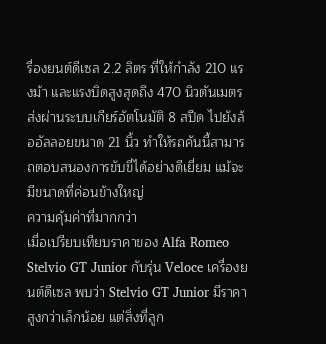รื่องยนต์ดีเซล 2.2 ลิตร ที่ให้กำลัง 210 แรงม้า และแรงบิดสูงสุดถึง 470 นิวตันเมตร ส่งผ่านระบบเกียร์อัตโนมัติ 8 สปีด ไปยังล้ออัลลอยขนาด 21 นิ้ว ทำให้รถคันนี้สามารถตอบสนองการขับขี่ได้อย่างดีเยี่ยม แม้จะมีขนาดที่ค่อนข้างใหญ่
ความคุ้มค่าที่มากกว่า
เมื่อเปรียบเทียบราคาของ Alfa Romeo Stelvio GT Junior กับรุ่น Veloce เครื่องยนต์ดีเซล พบว่า Stelvio GT Junior มีราคาสูงกว่าเล็กน้อย แต่สิ่งที่ลูก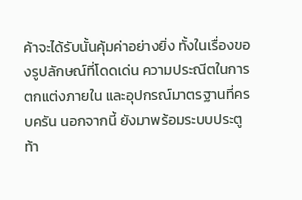ค้าจะได้รับนั้นคุ้มค่าอย่างยิ่ง ทั้งในเรื่องของรูปลักษณ์ที่โดดเด่น ความประณีตในการตกแต่งภายใน และอุปกรณ์มาตรฐานที่ครบครัน นอกจากนี้ ยังมาพร้อมระบบประตูท้า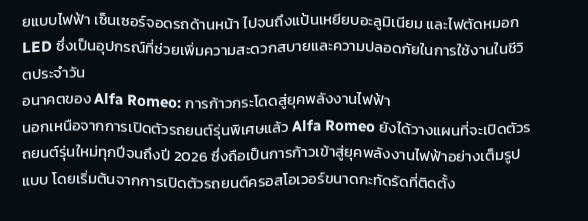ยแบบไฟฟ้า เซ็นเซอร์จอดรถด้านหน้า ไปจนถึงแป้นเหยียบอะลูมิเนียม และไฟตัดหมอก LED ซึ่งเป็นอุปกรณ์ที่ช่วยเพิ่มความสะดวกสบายและความปลอดภัยในการใช้งานในชีวิตประจำวัน
อนาคตของ Alfa Romeo: การก้าวกระโดดสู่ยุคพลังงานไฟฟ้า
นอกเหนือจากการเปิดตัวรถยนต์รุ่นพิเศษแล้ว Alfa Romeo ยังได้วางแผนที่จะเปิดตัวรถยนต์รุ่นใหม่ทุกปีจนถึงปี 2026 ซึ่งถือเป็นการก้าวเข้าสู่ยุคพลังงานไฟฟ้าอย่างเต็มรูปแบบ โดยเริ่มต้นจากการเปิดตัวรถยนต์ครอสโอเวอร์ขนาดกะทัดรัดที่ติดตั้ง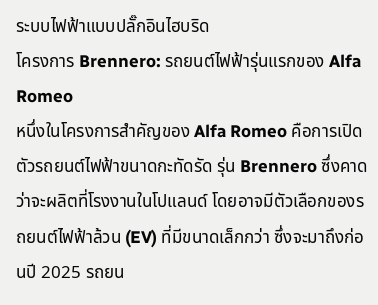ระบบไฟฟ้าแบบปลั๊กอินไฮบริด
โครงการ Brennero: รถยนต์ไฟฟ้ารุ่นแรกของ Alfa Romeo
หนึ่งในโครงการสำคัญของ Alfa Romeo คือการเปิดตัวรถยนต์ไฟฟ้าขนาดกะทัดรัด รุ่น Brennero ซึ่งคาดว่าจะผลิตที่โรงงานในโปแลนด์ โดยอาจมีตัวเลือกของรถยนต์ไฟฟ้าล้วน (EV) ที่มีขนาดเล็กกว่า ซึ่งจะมาถึงก่อนปี 2025 รถยน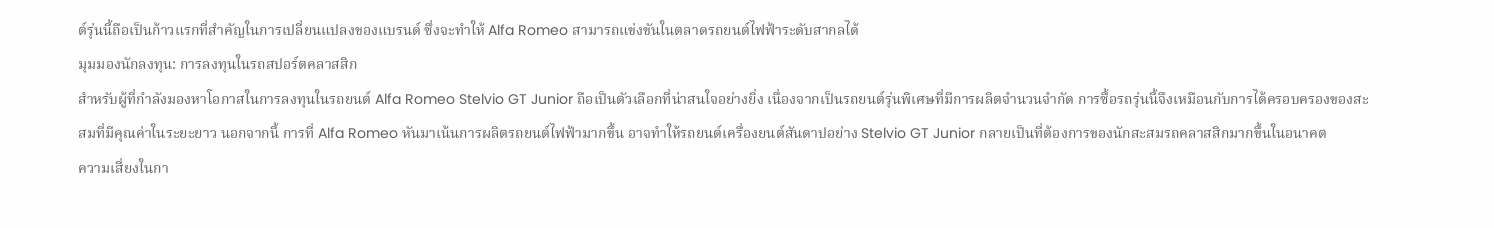ต์รุ่นนี้ถือเป็นก้าวแรกที่สำคัญในการเปลี่ยนแปลงของแบรนด์ ซึ่งจะทำให้ Alfa Romeo สามารถแข่งขันในตลาดรถยนต์ไฟฟ้าระดับสากลได้
มุมมองนักลงทุน: การลงทุนในรถสปอร์ตคลาสสิก
สำหรับผู้ที่กำลังมองหาโอกาสในการลงทุนในรถยนต์ Alfa Romeo Stelvio GT Junior ถือเป็นตัวเลือกที่น่าสนใจอย่างยิ่ง เนื่องจากเป็นรถยนต์รุ่นพิเศษที่มีการผลิตจำนวนจำกัด การซื้อรถรุ่นนี้จึงเหมือนกับการได้ครอบครองของสะสมที่มีคุณค่าในระยะยาว นอกจากนี้ การที่ Alfa Romeo หันมาเน้นการผลิตรถยนต์ไฟฟ้ามากขึ้น อาจทำให้รถยนต์เครื่องยนต์สันดาปอย่าง Stelvio GT Junior กลายเป็นที่ต้องการของนักสะสมรถคลาสสิกมากขึ้นในอนาคต
ความเสี่ยงในกา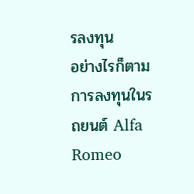รลงทุน
อย่างไรก็ตาม การลงทุนในรถยนต์ Alfa Romeo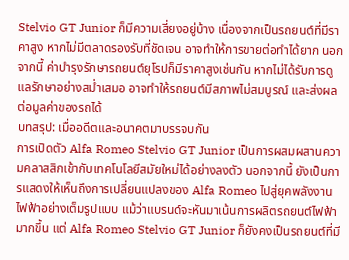Stelvio GT Junior ก็มีความเสี่ยงอยู่บ้าง เนื่องจากเป็นรถยนต์ที่มีราคาสูง หากไม่มีตลาดรองรับที่ชัดเจน อาจทำให้การขายต่อทำได้ยาก นอกจากนี้ ค่าบำรุงรักษารถยนต์ยุโรปก็มีราคาสูงเช่นกัน หากไม่ได้รับการดูแลรักษาอย่างสม่ำเสมอ อาจทำให้รถยนต์มีสภาพไม่สมบูรณ์ และส่งผลต่อมูลค่าของรถได้
บทสรุป: เมื่ออดีตและอนาคตมาบรรจบกัน
การเปิดตัว Alfa Romeo Stelvio GT Junior เป็นการผสมผสานความคลาสสิกเข้ากับเทคโนโลยีสมัยใหม่ได้อย่างลงตัว นอกจากนี้ ยังเป็นการแสดงให้เห็นถึงการเปลี่ยนแปลงของ Alfa Romeo ไปสู่ยุคพลังงานไฟฟ้าอย่างเต็มรูปแบบ แม้ว่าแบรนด์จะหันมาเน้นการผลิตรถยนต์ไฟฟ้ามากขึ้น แต่ Alfa Romeo Stelvio GT Junior ก็ยังคงเป็นรถยนต์ที่มี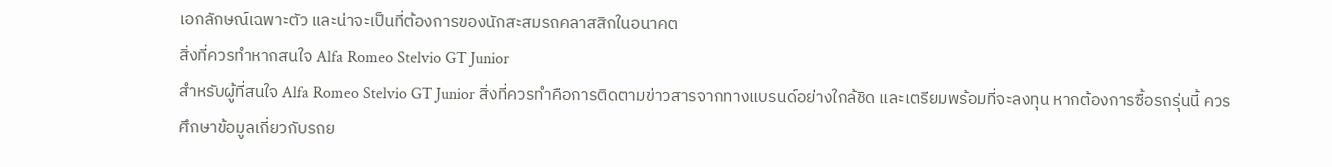เอกลักษณ์เฉพาะตัว และน่าจะเป็นที่ต้องการของนักสะสมรถคลาสสิกในอนาคต
สิ่งที่ควรทำหากสนใจ Alfa Romeo Stelvio GT Junior
สำหรับผู้ที่สนใจ Alfa Romeo Stelvio GT Junior สิ่งที่ควรทำคือการติดตามข่าวสารจากทางแบรนด์อย่างใกล้ชิด และเตรียมพร้อมที่จะลงทุน หากต้องการซื้อรถรุ่นนี้ ควรศึกษาข้อมูลเกี่ยวกับรถย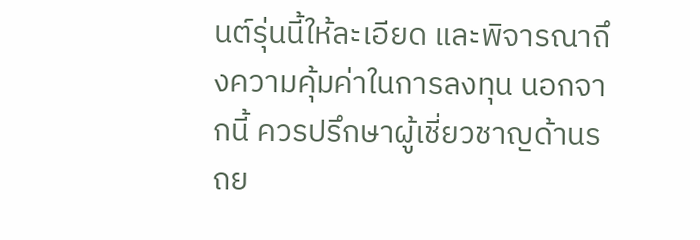นต์รุ่นนี้ให้ละเอียด และพิจารณาถึงความคุ้มค่าในการลงทุน นอกจากนี้ ควรปรึกษาผู้เชี่ยวชาญด้านรถย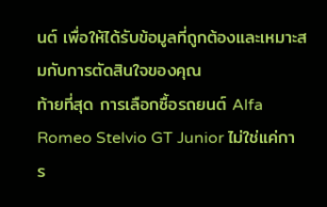นต์ เพื่อให้ได้รับข้อมูลที่ถูกต้องและเหมาะสมกับการตัดสินใจของคุณ
ท้ายที่สุด การเลือกซื้อรถยนต์ Alfa Romeo Stelvio GT Junior ไม่ใช่แค่การ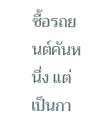ซื้อรถยนต์คันหนึ่ง แต่เป็นกา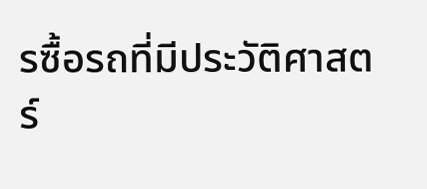รซื้อรถที่มีประวัติศาสตร์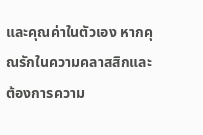และคุณค่าในตัวเอง หากคุณรักในความคลาสสิกและต้องการความ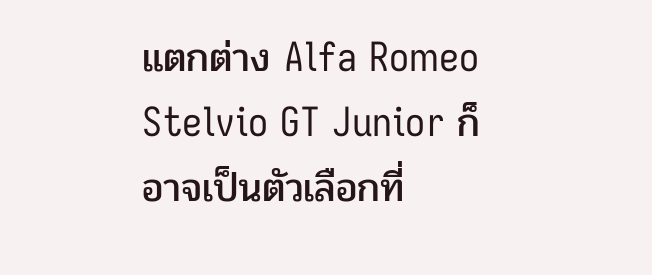แตกต่าง Alfa Romeo Stelvio GT Junior ก็อาจเป็นตัวเลือกที่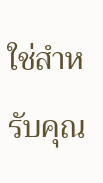ใช่สำหรับคุณ